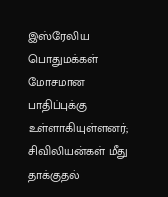இஸ்ரேலிய பொதுமக்கள் மோசமான பாதிப்புக்கு உள்ளாகியுள்ளனர்; சிவிலியன்கள் மீது தாக்குதல்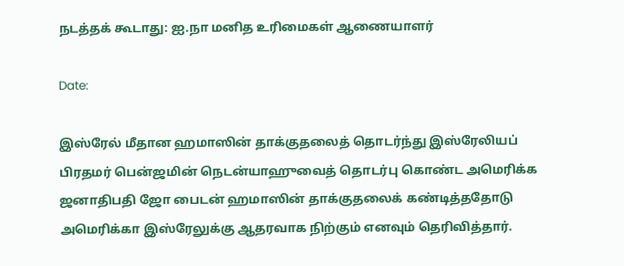நடத்தக் கூடாது: ஐ.நா மனித உரிமைகள் ஆணையாளர்

Date:

இஸ்ரேல் மீதான ஹமாஸின் தாக்குதலைத் தொடர்ந்து இஸ்ரேலியப் பிரதமர் பென்ஜமின் நெடன்யாஹுவைத் தொடர்பு கொண்ட அமெரிக்க ஜனாதிபதி ஜோ பைடன் ஹமாஸின் தாக்குதலைக் கண்டித்ததோடு அமெரிக்கா இஸ்ரேலுக்கு ஆதரவாக நிற்கும் எனவும் தெரிவித்தார்.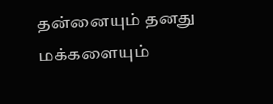தன்னையும் தனது மக்களையும்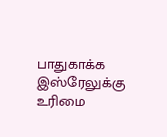பாதுகாக்க இஸ்ரேலுக்கு உரிமை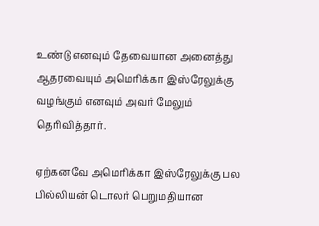உண்டு எனவும் தேவையான அனைத்து ஆதரவையும் அமெரிக்கா இஸ்ரேலுக்கு வழங்கும் எனவும் அவர் மேலும் தெரிவித்தார்.

ஏற்கனவே அமெரிக்கா இஸ்ரேலுக்கு பல பில்லியன் டொலர் பெறுமதியான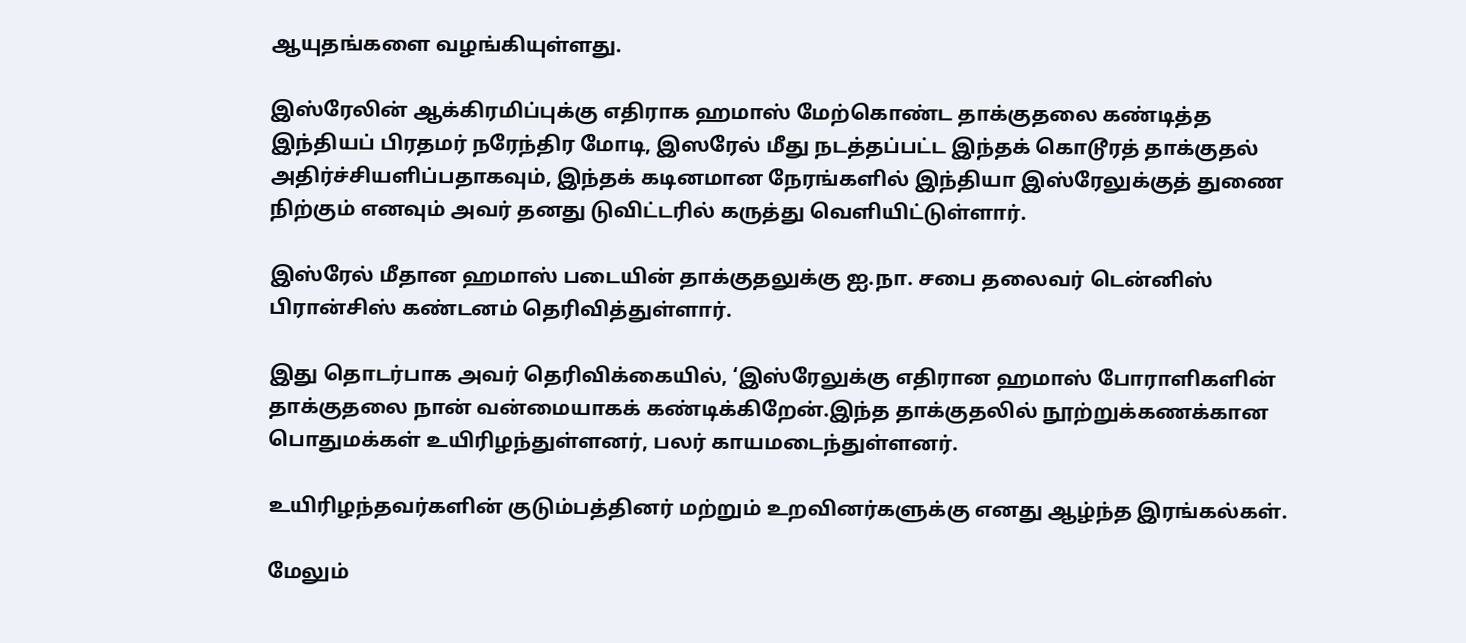ஆயுதங்களை வழங்கியுள்ளது.

இஸ்ரேலின் ஆக்கிரமிப்புக்கு எதிராக ஹமாஸ் மேற்கொண்ட தாக்குதலை கண்டித்த இந்தியப் பிரதமர் நரேந்திர மோடி, இஸரேல் மீது நடத்தப்பட்ட இந்தக் கொடூரத் தாக்குதல் அதிர்ச்சியளிப்பதாகவும், இந்தக் கடினமான நேரங்களில் இந்தியா இஸ்ரேலுக்குத் துணை நிற்கும் எனவும் அவர் தனது டுவிட்டரில் கருத்து வெளியிட்டுள்ளார்.

இஸ்ரேல் மீதான ஹமாஸ் படையின் தாக்குதலுக்கு ஐ.நா. சபை தலைவர் டென்னிஸ் பிரான்சிஸ் கண்டனம் தெரிவித்துள்ளார்.

இது தொடர்பாக அவர் தெரிவிக்கையில், ‘இஸ்ரேலுக்கு எதிரான ஹமாஸ் போராளிகளின் தாக்குதலை நான் வன்மையாகக் கண்டிக்கிறேன்.இந்த தாக்குதலில் நூற்றுக்கணக்கான பொதுமக்கள் உயிரிழந்துள்ளனர், பலர் காயமடைந்துள்ளனர்.

உயிரிழந்தவர்களின் குடும்பத்தினர் மற்றும் உறவினர்களுக்கு எனது ஆழ்ந்த இரங்கல்கள்.

மேலும்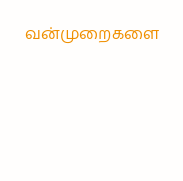வன்முறைகளை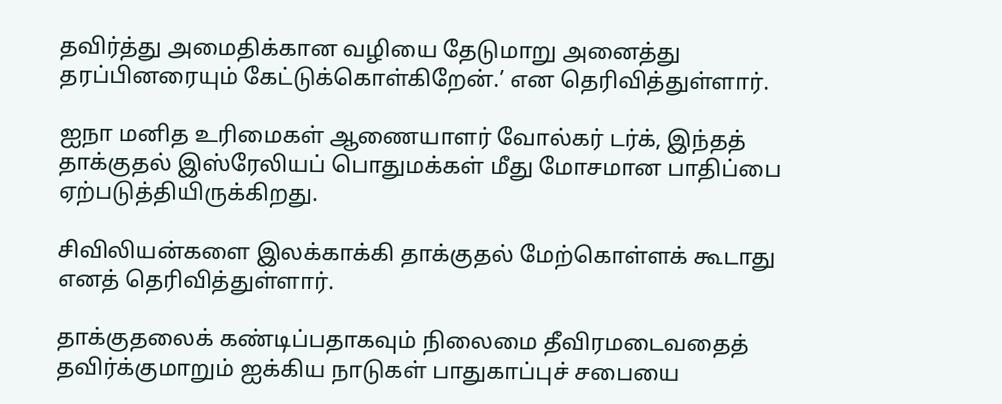தவிர்த்து அமைதிக்கான வழியை தேடுமாறு அனைத்து தரப்பினரையும் கேட்டுக்கொள்கிறேன்.’ என தெரிவித்துள்ளார்.

ஐநா மனித உரிமைகள் ஆணையாளர் வோல்கர் டர்க், இந்தத் தாக்குதல் இஸ்ரேலியப் பொதுமக்கள் மீது மோசமான பாதிப்பை ஏற்படுத்தியிருக்கிறது.

சிவிலியன்களை இலக்காக்கி தாக்குதல் மேற்கொள்ளக் கூடாது எனத் தெரிவித்துள்ளார்.

தாக்குதலைக் கண்டிப்பதாகவும் நிலைமை தீவிரமடைவதைத் தவிர்க்குமாறும் ஐக்கிய நாடுகள் பாதுகாப்புச் சபையை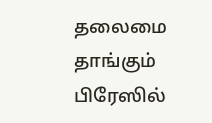தலைமை தாங்கும் பிரேஸில்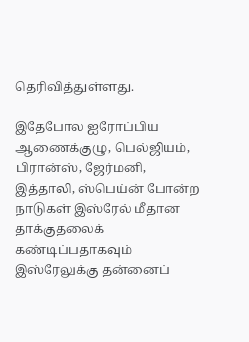தெரிவித்துள்ளது.

இதேபோல ஐரோப்பிய ஆணைக்குழு, பெல்ஜியம், பிரான்ஸ், ஜேர்மனி, இத்தாலி, ஸ்பெய்ன் போன்ற நாடுகள் இஸ்ரேல் மீதான தாக்குதலைக் கண்டிப்பதாகவும் இஸ்ரேலுக்கு தன்னைப்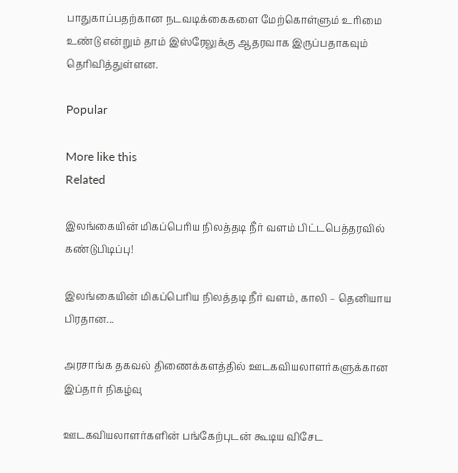பாதுகாப்பதற்கான நடவடிக்கைகளை மேற்கொள்ளும் உரிமை உண்டு என்றும் தாம் இஸ்ரேலுக்கு ஆதரவாக இருப்பதாகவும் தெரிவித்துள்ளன.

Popular

More like this
Related

இலங்கையின் மிகப்பெரிய நிலத்தடி நீர் வளம் பிட்டபெத்தரவில் கண்டுபிடிப்பு!

இலங்கையின் மிகப்பெரிய நிலத்தடி நீர் வளம், காலி – தெனியாய பிரதான...

அரசாங்க தகவல் திணைக்களத்தில் ஊடகவியலாளர்களுக்கான இப்தார் நிகழ்வு

ஊடகவியலாளர்களின் பங்கேற்புடன் கூடிய விசேட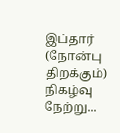இப்தார் (நோன்பு திறக்கும்) நிகழ்வு நேற்று...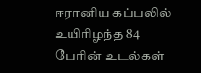ஈரானிய கப்பலில் உயிரிழந்த 84 பேரின் உடல்கள்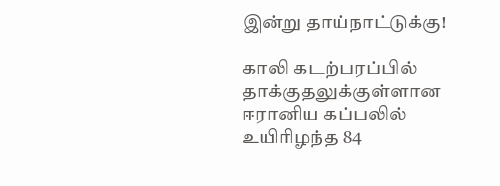இன்று தாய்நாட்டுக்கு!

காலி கடற்பரப்பில் தாக்குதலுக்குள்ளான ஈரானிய கப்பலில் உயிரிழந்த 84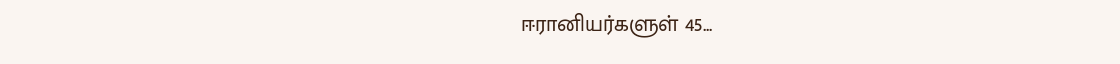ஈரானியர்களுள் 45...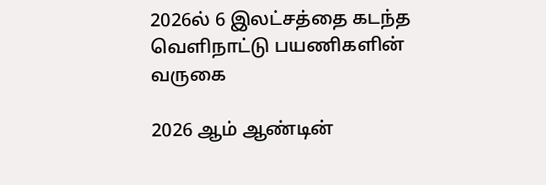2026ல் 6 இலட்சத்தை கடந்த வெளிநாட்டு பயணிகளின் வருகை

2026 ஆம் ஆண்டின்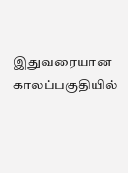இதுவரையான காலப்பகுதியில்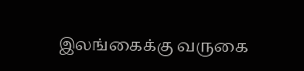இலங்கைக்கு வருகை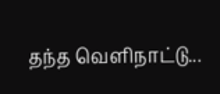தந்த வெளிநாட்டு...